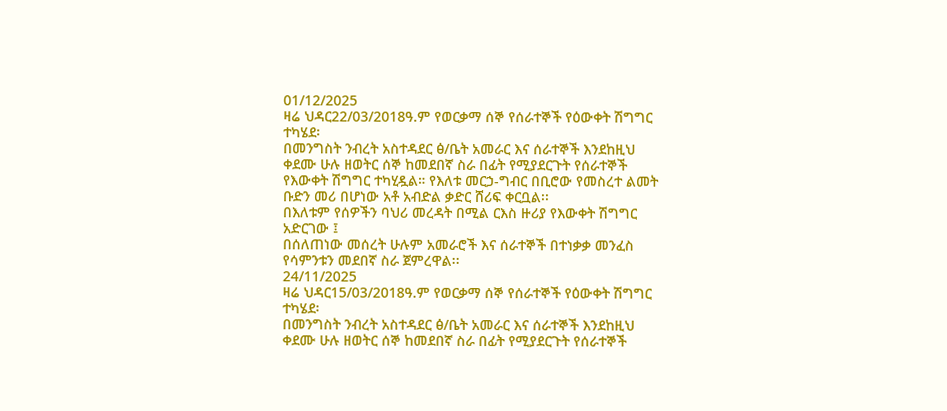01/12/2025
ዛሬ ህዳር22/03/2018ዓ.ም የወርቃማ ሰኞ የሰራተኞች የዕውቀት ሽግግር ተካሄደ፡
በመንግስት ንብረት አስተዳደር ፅ/ቤት አመራር እና ሰራተኞች እንደከዚህ ቀደሙ ሁሉ ዘወትር ሰኞ ከመደበኛ ስራ በፊት የሚያደርጉት የሰራተኞች የእውቀት ሽግግር ተካሂዷል። የእለቱ መርኃ-ግብር በቢሮው የመስረተ ልመት ቡድን መሪ በሆነው አቶ አብድል ቃድር ሸሪፍ ቀርቧል፡፡
በእለቱም የሰዎችን ባህሪ መረዳት በሚል ርእስ ዙሪያ የእውቀት ሽግግር አድርገው ፤
በሰለጠነው መሰረት ሁሉም አመራሮች እና ሰራተኞች በተነቃቃ መንፈስ የሳምንቱን መደበኛ ስራ ጀምረዋል፡፡
24/11/2025
ዛሬ ህዳር15/03/2018ዓ.ም የወርቃማ ሰኞ የሰራተኞች የዕውቀት ሽግግር ተካሄደ፡
በመንግስት ንብረት አስተዳደር ፅ/ቤት አመራር እና ሰራተኞች እንደከዚህ ቀደሙ ሁሉ ዘወትር ሰኞ ከመደበኛ ስራ በፊት የሚያደርጉት የሰራተኞች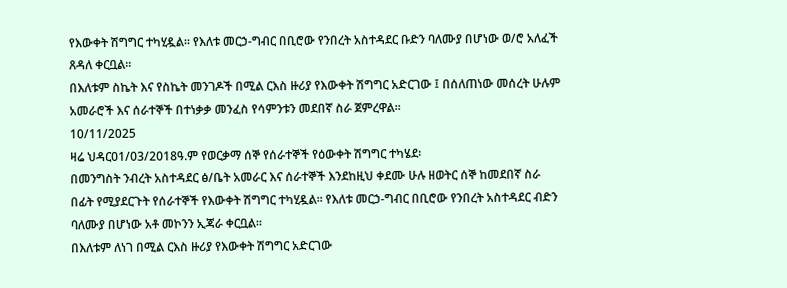የእውቀት ሽግግር ተካሂዷል። የእለቱ መርኃ-ግብር በቢሮው የንበረት አስተዳደር ቡድን ባለሙያ በሆነው ወ/ሮ አለፈች ጸዳለ ቀርቧል፡፡
በእለቱም ስኬት እና የስኬት መንገዶች በሚል ርእስ ዙሪያ የእውቀት ሽግግር አድርገው ፤ በሰለጠነው መሰረት ሁሉም አመራሮች እና ሰራተኞች በተነቃቃ መንፈስ የሳምንቱን መደበኛ ስራ ጀምረዋል፡፡
10/11/2025
ዛሬ ህዳር01/03/2018ዓ.ም የወርቃማ ሰኞ የሰራተኞች የዕውቀት ሽግግር ተካሄደ፡
በመንግስት ንብረት አስተዳደር ፅ/ቤት አመራር እና ሰራተኞች እንደከዚህ ቀደሙ ሁሉ ዘወትር ሰኞ ከመደበኛ ስራ በፊት የሚያደርጉት የሰራተኞች የእውቀት ሽግግር ተካሂዷል። የእለቱ መርኃ-ግብር በቢሮው የንበረት አስተዳደር ብድን ባለሙያ በሆነው አቶ መኮንን ኢጃራ ቀርቧል፡፡
በእለቱም ለነገ በሚል ርእስ ዙሪያ የእውቀት ሽግግር አድርገው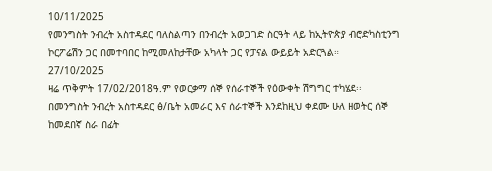10/11/2025
የመንግስት ንብረት አስተዳደር ባለስልጣን በንብረት አወጋገድ ስርዓት ላይ ከኢትዮጵያ ብሮድካስቲንግ ኮርፖሬሽን ጋር በመተባበር ከሚመለከታቸው አካላት ጋር የፓናል ውይይት አድርጓል።
27/10/2025
ዛሬ ጥቅምት 17/02/2018ዓ.ም የወርቃማ ሰኞ የሰራተኞች የዕውቀት ሽግግር ተካሄደ፡፡
በመንግስት ንብረት አስተዳደር ፅ/ቤት አመራር እና ሰራተኞች እንደከዚህ ቀደሙ ሁለ ዘወትር ሰኞ ከመደበኛ ስራ በፊት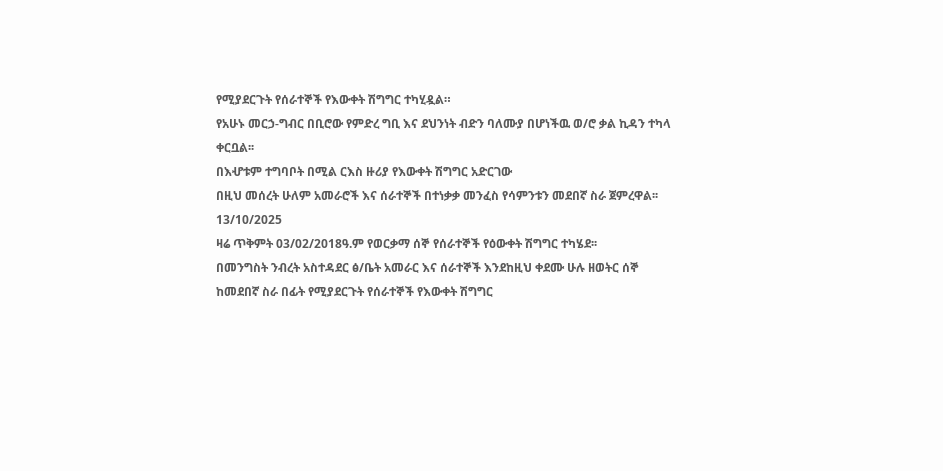የሚያደርጉት የሰራተኞች የእውቀት ሽግግር ተካሂዷል።
የአሁኑ መርኃ-ግብር በቢሮው የምድረ ግቢ እና ደህንነት ብድን ባለሙያ በሆነችዉ ወ/ሮ ቃል ኪዳን ተካላ ቀርቧል፡፡
በእሇቱም ተግባቦት በሚል ርእስ ዙሪያ የእውቀት ሽግግር አድርገው
በዚህ መሰረት ሁለም አመራሮች እና ሰራተኞች በተነቃቃ መንፈስ የሳምንቱን መደበኛ ስራ ጀምረዋል፡፡
13/10/2025
ዛሬ ጥቅምት 03/02/2018ዓ.ም የወርቃማ ሰኞ የሰራተኞች የዕውቀት ሽግግር ተካሄደ፡፡
በመንግስት ንብረት አስተዳደር ፅ/ቤት አመራር እና ሰራተኞች እንደከዚህ ቀደሙ ሁሉ ዘወትር ሰኞ ከመደበኛ ስራ በፊት የሚያደርጉት የሰራተኞች የእውቀት ሽግግር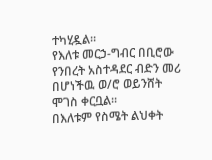ተካሂዷል።
የእለቱ መርኃ-ግብር በቢሮው የንበረት አስተዳደር ብድን መሪ በሆነችዉ ወ/ሮ ወይንሸት ሞገስ ቀርቧል፡፡
በእለቱም የስሜት ልህቀት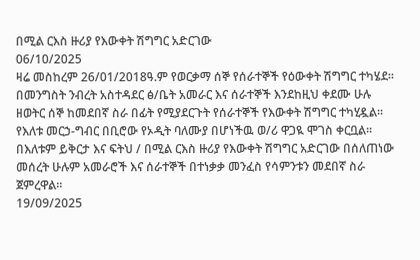በሚል ርእስ ዙሪያ የእውቀት ሽግግር አድርገው
06/10/2025
ዛሬ መስከረም 26/01/2018ዓ.ም የወርቃማ ሰኞ የሰራተኞች የዕውቀት ሽግግር ተካሄደ፡፡
በመንግስት ንብረት አስተዳደር ፅ/ቤት አመራር እና ሰራተኞች እንደከዚህ ቀደሙ ሁሉ ዘወትር ሰኞ ከመደበኛ ስራ በፊት የሚያደርጉት የሰራተኞች የእውቀት ሽግግር ተካሂዷል።
የእለቱ መርኃ-ግብር በቢሮው የኦዲት ባለሙያ በሆነችዉ ወ/ሪ ዋጋዪ ሞገስ ቀርቧል፡፡
በእለቱም ይቅርታ እና ፍትህ / በሚል ርእስ ዙሪያ የእውቀት ሽግግር አድርገው በሰለጠነው መሰረት ሁሉም አመራሮች እና ሰራተኞች በተነቃቃ መንፈስ የሳምንቱን መደበኛ ስራ ጀምረዋል።
19/09/2025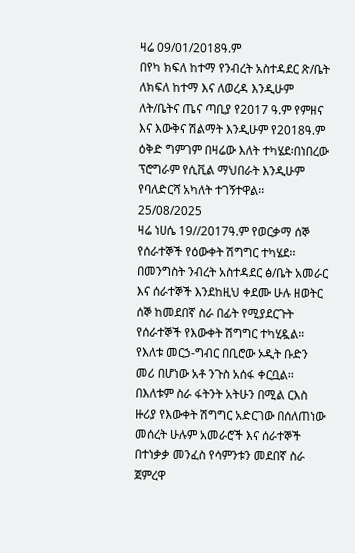ዛሬ 09/01/2018ዓ.ም
በየካ ክፍለ ከተማ የንብረት አስተዳደር ጽ/ቤት ለክፍለ ከተማ እና ለወረዳ እንዲሁም ለት/ቤትና ጤና ጣቢያ የ2017 ዓ.ም የምዘና እና እውቅና ሽልማት እንዲሁም የ2018ዓ.ም ዕቅድ ግምገም በዛሬው እለት ተካሄደ፡በነበረው ፕሮግራም የሲቪል ማህበራት እንዲሁም የባለድርሻ አካለት ተገኝተዋል፡፡
25/08/2025
ዛሬ ነሀሴ 19//2017ዓ.ም የወርቃማ ሰኞ የሰራተኞች የዕውቀት ሽግግር ተካሄደ፡፡
በመንግስት ንብረት አስተዳደር ፅ/ቤት አመራር እና ሰራተኞች እንደከዚህ ቀደሙ ሁሉ ዘወትር ሰኞ ከመደበኛ ስራ በፊት የሚያደርጉት የሰራተኞች የእውቀት ሽግግር ተካሂዷል።
የእለቱ መርኃ-ግብር በቢሮው ኦዲት ቡድን መሪ በሆነው አቶ ንጉስ አሰፋ ቀርቧል፡፡
በእለቱም ስራ ፋትንት አትሁን በሚል ርእስ ዙሪያ የእውቀት ሽግግር አድርገው በሰለጠነው መሰረት ሁሉም አመራሮች እና ሰራተኞች በተነቃቃ መንፈስ የሳምንቱን መደበኛ ስራ ጀምረዋ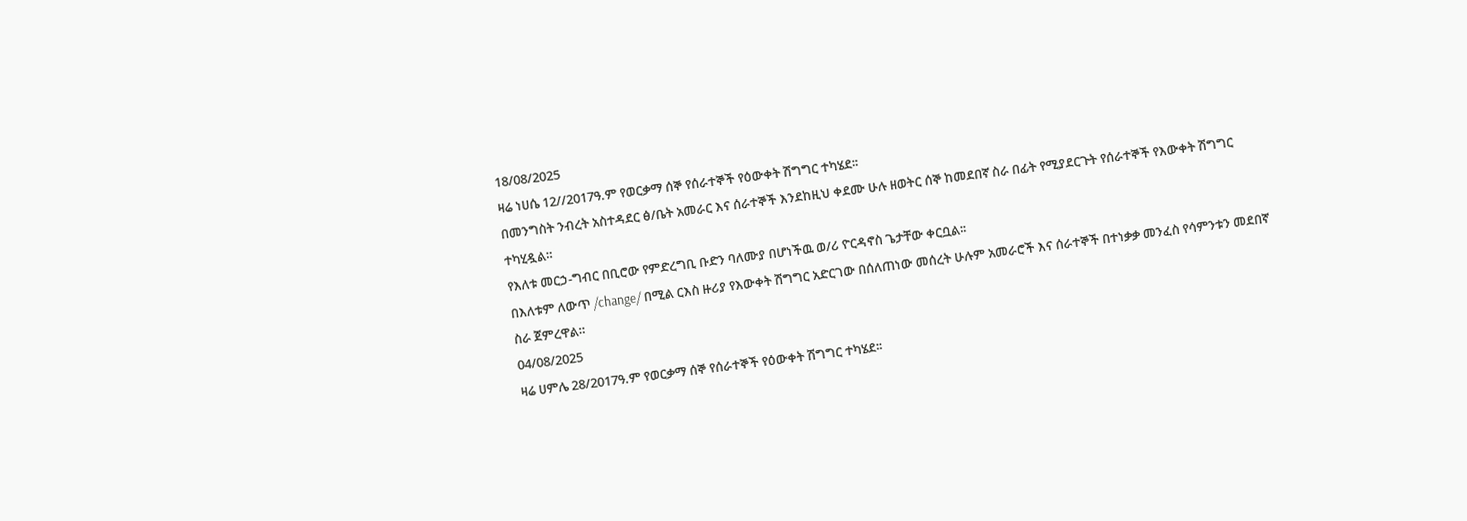18/08/2025
ዛሬ ነሀሴ 12//2017ዓ.ም የወርቃማ ሰኞ የሰራተኞች የዕውቀት ሽግግር ተካሄደ፡፡
በመንግስት ንብረት አስተዳደር ፅ/ቤት አመራር እና ሰራተኞች እንደከዚህ ቀደሙ ሁሉ ዘወትር ሰኞ ከመደበኛ ስራ በፊት የሚያደርጉት የሰራተኞች የእውቀት ሽግግር ተካሂዷል።
የእለቱ መርኃ-ግብር በቢሮው የምድረግቢ ቡድን ባለሙያ በሆነችዉ ወ/ሪ ዮርዳኖስ ጌታቸው ቀርቧል፡፡
በእለቱም ለውጥ /change/ በሚል ርእስ ዙሪያ የእውቀት ሽግግር አድርገው በሰለጠነው መሰረት ሁሉም አመራሮች እና ሰራተኞች በተነቃቃ መንፈስ የሳምንቱን መደበኛ ስራ ጀምረዋል።
04/08/2025
ዛሬ ሀምሌ 28/2017ዓ.ም የወርቃማ ሰኞ የሰራተኞች የዕውቀት ሽግግር ተካሄደ፡፡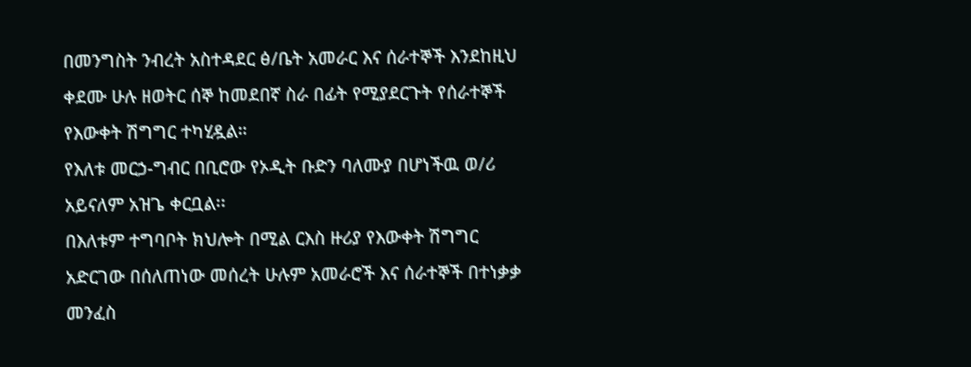በመንግስት ንብረት አስተዳደር ፅ/ቤት አመራር እና ሰራተኞች እንደከዚህ ቀደሙ ሁሉ ዘወትር ሰኞ ከመደበኛ ስራ በፊት የሚያደርጉት የሰራተኞች የእውቀት ሽግግር ተካሂዷል።
የእለቱ መርኃ-ግብር በቢሮው የኦዲት ቡድን ባለሙያ በሆነችዉ ወ/ሪ አይናለም አዝጌ ቀርቧል፡፡
በእለቱም ተግባቦት ክህሎት በሚል ርእስ ዙሪያ የእውቀት ሽግግር አድርገው በሰለጠነው መሰረት ሁሉም አመራሮች እና ሰራተኞች በተነቃቃ መንፈስ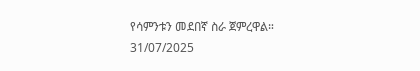የሳምንቱን መደበኛ ስራ ጀምረዋል።
31/07/2025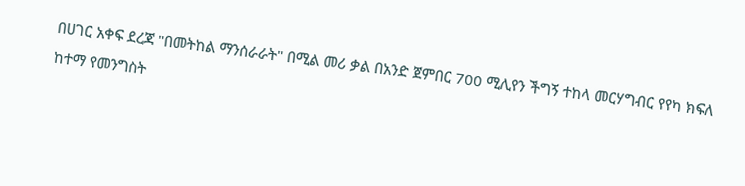በሀገር አቀፍ ደረጃ "በመትከል ማንሰራራት" በሚል መሪ ቃል በአንድ ጀምበር 700 ሚሊየን ችግኝ ተከላ መርሃግብር የየካ ክፍለ ከተማ የመንግስት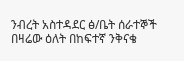ንብረት አስተዳደር ፅ/ቤት ሰራተኞች በዛሬው ዕለት በከፍተኛ ንቅናቄ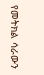የመትክል ሳራውን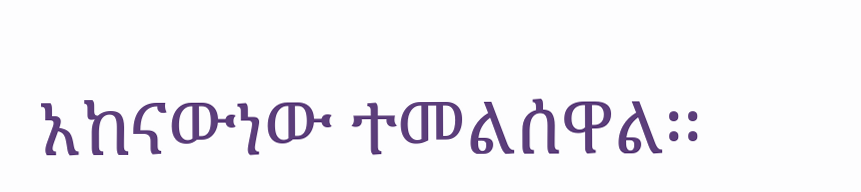አከናውነው ተመልሰዋል፡፡